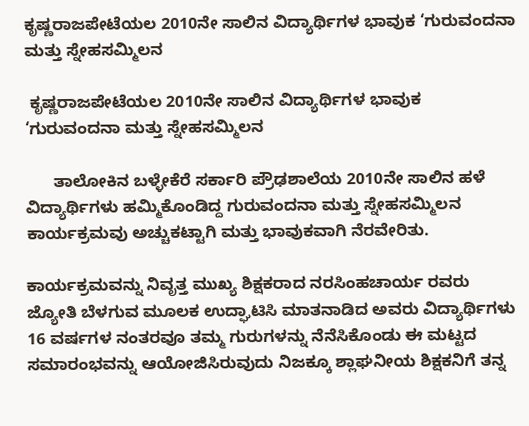ಕೃಷ್ಣರಾಜಪೇಟೆಯಲ 2010ನೇ ಸಾಲಿನ ವಿದ್ಯಾರ್ಥಿಗಳ ಭಾವುಕ ‘ಗುರುವಂದನಾ ಮತ್ತು ಸ್ನೇಹಸಮ್ಮಿಲನ

 ಕೃಷ್ಣರಾಜಪೇಟೆಯಲ 2010ನೇ ಸಾಲಿನ ವಿದ್ಯಾರ್ಥಿಗಳ ಭಾವುಕ ‘ಗುರುವಂದನಾ ಮತ್ತು ಸ್ನೇಹಸಮ್ಮಿಲನ

      ತಾಲೋಕಿನ ಬಳ್ಳೇಕೆರೆ ಸರ್ಕಾರಿ ಪ್ರೌಢಶಾಲೆಯ 2010ನೇ ಸಾಲಿನ ಹಳೆ ವಿದ್ಯಾರ್ಥಿಗಳು ಹಮ್ಮಿಕೊಂಡಿದ್ದ ಗುರುವಂದನಾ ಮತ್ತು ಸ್ನೇಹಸಮ್ಮಿಲನ ಕಾರ್ಯಕ್ರಮವು ಅಚ್ಚುಕಟ್ಟಾಗಿ ಮತ್ತು ಭಾವುಕವಾಗಿ ನೆರವೇರಿತು.

ಕಾರ್ಯಕ್ರಮವನ್ನು ನಿವೃತ್ತ ಮುಖ್ಯ ಶಿಕ್ಷಕರಾದ ನರಸಿಂಹಚಾರ್ಯ ರವರು ಜ್ಯೋತಿ ಬೆಳಗುವ ಮೂಲಕ ಉದ್ಘಾಟಿಸಿ ಮಾತನಾಡಿದ ಅವರು ವಿದ್ಯಾರ್ಥಿಗಳು 16 ವರ್ಷಗಳ ನಂತರವೂ ತಮ್ಮ ಗುರುಗಳನ್ನು ನೆನೆಸಿಕೊಂಡು ಈ ಮಟ್ಟದ ಸಮಾರಂಭವನ್ನು ಆಯೋಜಿಸಿರುವುದು ನಿಜಕ್ಕೂ ಶ್ಲಾಘನೀಯ ಶಿಕ್ಷಕನಿಗೆ ತನ್ನ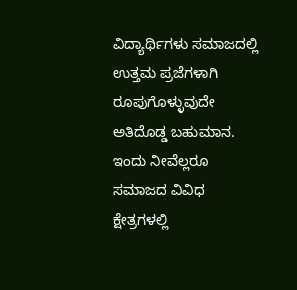ವಿದ್ಯಾರ್ಥಿಗಳು ಸಮಾಜದಲ್ಲಿ ಉತ್ತಮ ಪ್ರಜೆಗಳಾಗಿ ರೂಪುಗೊಳ್ಳುವುದೇ ಅತಿದೊಡ್ಡ ಬಹುಮಾನ. ಇಂದು ನೀವೆಲ್ಲರೂ ಸಮಾಜದ ವಿವಿಧ ಕ್ಷೇತ್ರಗಳಲ್ಲಿ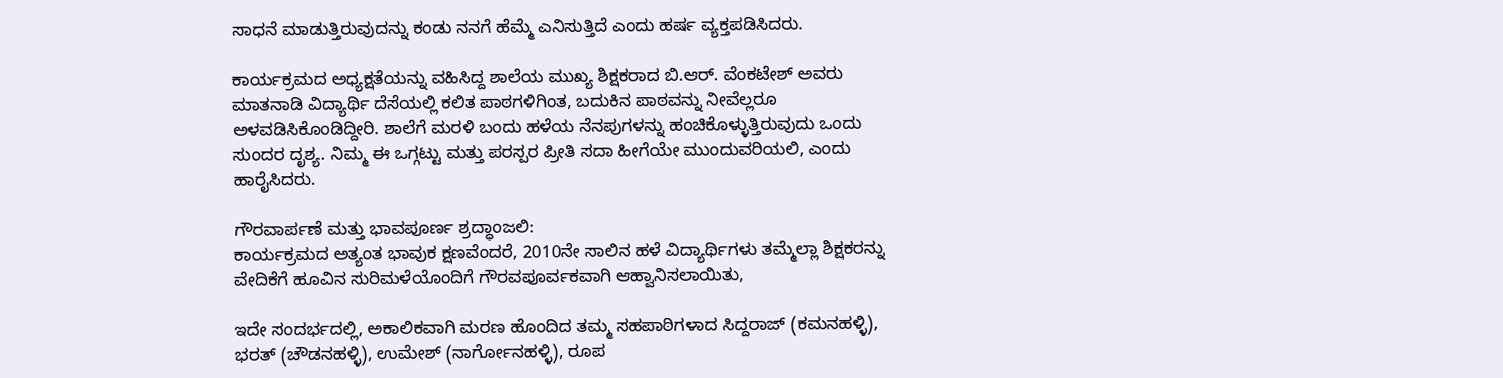ಸಾಧನೆ ಮಾಡುತ್ತಿರುವುದನ್ನು ಕಂಡು ನನಗೆ ಹೆಮ್ಮೆ ಎನಿಸುತ್ತಿದೆ ಎಂದು ಹರ್ಷ ವ್ಯಕ್ತಪಡಿಸಿದರು.

ಕಾರ್ಯಕ್ರಮದ ಅಧ್ಯಕ್ಷತೆಯನ್ನು ವಹಿಸಿದ್ದ ಶಾಲೆಯ ಮುಖ್ಯ ಶಿಕ್ಷಕರಾದ ಬಿ.ಆರ್. ವೆಂಕಟೇಶ್ ಅವರು ಮಾತನಾಡಿ ವಿದ್ಯಾರ್ಥಿ ದೆಸೆಯಲ್ಲಿ ಕಲಿತ ಪಾಠಗಳಿಗಿಂತ, ಬದುಕಿನ ಪಾಠವನ್ನು ನೀವೆಲ್ಲರೂ ಅಳವಡಿಸಿಕೊಂಡಿದ್ದೀರಿ. ಶಾಲೆಗೆ ಮರಳಿ ಬಂದು ಹಳೆಯ ನೆನಪುಗಳನ್ನು ಹಂಚಿಕೊಳ್ಳುತ್ತಿರುವುದು ಒಂದು ಸುಂದರ ದೃಶ್ಯ. ನಿಮ್ಮ ಈ ಒಗ್ಗಟ್ಟು ಮತ್ತು ಪರಸ್ಪರ ಪ್ರೀತಿ ಸದಾ ಹೀಗೆಯೇ ಮುಂದುವರಿಯಲಿ, ಎಂದು ಹಾರೈಸಿದರು.

ಗೌರವಾರ್ಪಣೆ ಮತ್ತು ಭಾವಪೂರ್ಣ ಶ್ರದ್ಧಾಂಜಲಿ:
ಕಾರ್ಯಕ್ರಮದ ಅತ್ಯಂತ ಭಾವುಕ ಕ್ಷಣವೆಂದರೆ, 2010ನೇ ಸಾಲಿನ ಹಳೆ ವಿದ್ಯಾರ್ಥಿಗಳು ತಮ್ಮೆಲ್ಲಾ ಶಿಕ್ಷಕರನ್ನು ವೇದಿಕೆಗೆ ಹೂವಿನ ಸುರಿಮಳೆಯೊಂದಿಗೆ ಗೌರವಪೂರ್ವಕವಾಗಿ ಆಹ್ವಾನಿಸಲಾಯಿತು,

ಇದೇ ಸಂದರ್ಭದಲ್ಲಿ, ಅಕಾಲಿಕವಾಗಿ ಮರಣ ಹೊಂದಿದ ತಮ್ಮ ಸಹಪಾಠಿಗಳಾದ ಸಿದ್ದರಾಜ್ (ಕಮನಹಳ್ಳಿ), ಭರತ್ (ಚೌಡನಹಳ್ಳಿ), ಉಮೇಶ್ (ನಾರ್ಗೋನಹಳ್ಳಿ), ರೂಪ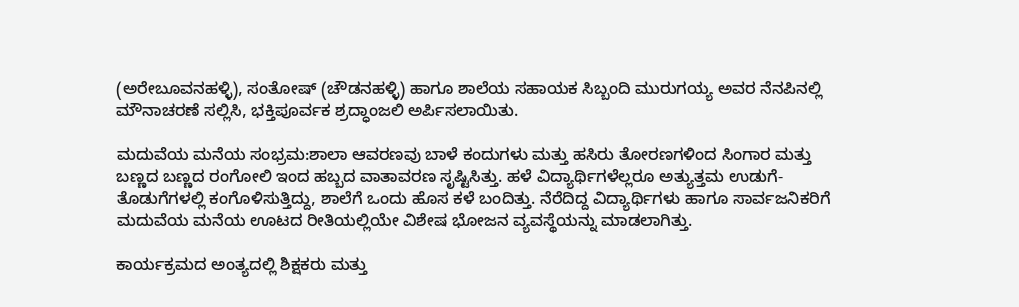(ಅರೇಬೂವನಹಳ್ಳಿ), ಸಂತೋಷ್ (ಚೌಡನಹಳ್ಳಿ) ಹಾಗೂ ಶಾಲೆಯ ಸಹಾಯಕ ಸಿಬ್ಬಂದಿ ಮುರುಗಯ್ಯ ಅವರ ನೆನಪಿನಲ್ಲಿ ಮೌನಾಚರಣೆ ಸಲ್ಲಿಸಿ, ಭಕ್ತಿಪೂರ್ವಕ ಶ್ರದ್ಧಾಂಜಲಿ ಅರ್ಪಿಸಲಾಯಿತು.

ಮದುವೆಯ ಮನೆಯ ಸಂಭ್ರಮ:ಶಾಲಾ ಆವರಣವು ಬಾಳೆ ಕಂದುಗಳು ಮತ್ತು ಹಸಿರು ತೋರಣಗಳಿಂದ ಸಿಂಗಾರ ಮತ್ತು ಬಣ್ಣದ ಬಣ್ಣದ ರಂಗೋಲಿ ಇಂದ ಹಬ್ಬದ ವಾತಾವರಣ ಸೃಷ್ಟಿಸಿತ್ತು. ಹಳೆ ವಿದ್ಯಾರ್ಥಿಗಳೆಲ್ಲರೂ ಅತ್ಯುತ್ತಮ ಉಡುಗೆ-ತೊಡುಗೆಗಳಲ್ಲಿ ಕಂಗೊಳಿಸುತ್ತಿದ್ದು, ಶಾಲೆಗೆ ಒಂದು ಹೊಸ ಕಳೆ ಬಂದಿತ್ತು. ನೆರೆದಿದ್ದ ವಿದ್ಯಾರ್ಥಿಗಳು ಹಾಗೂ ಸಾರ್ವಜನಿಕರಿಗೆ ಮದುವೆಯ ಮನೆಯ ಊಟದ ರೀತಿಯಲ್ಲಿಯೇ ವಿಶೇಷ ಭೋಜನ ವ್ಯವಸ್ಥೆಯನ್ನು ಮಾಡಲಾಗಿತ್ತು.

ಕಾರ್ಯಕ್ರಮದ ಅಂತ್ಯದಲ್ಲಿ ಶಿಕ್ಷಕರು ಮತ್ತು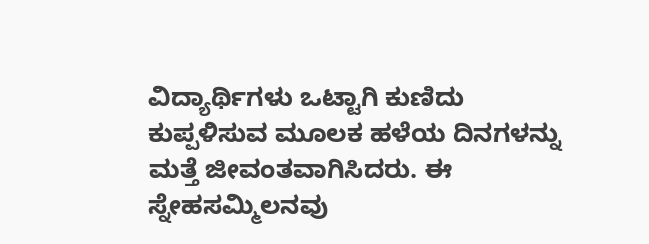ವಿದ್ಯಾರ್ಥಿಗಳು ಒಟ್ಟಾಗಿ ಕುಣಿದು ಕುಪ್ಪಳಿಸುವ ಮೂಲಕ ಹಳೆಯ ದಿನಗಳನ್ನು ಮತ್ತೆ ಜೀವಂತವಾಗಿಸಿದರು. ಈ ಸ್ನೇಹಸಮ್ಮಿಲನವು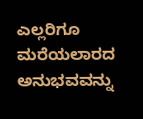ಎಲ್ಲರಿಗೂ ಮರೆಯಲಾರದ ಅನುಭವವನ್ನು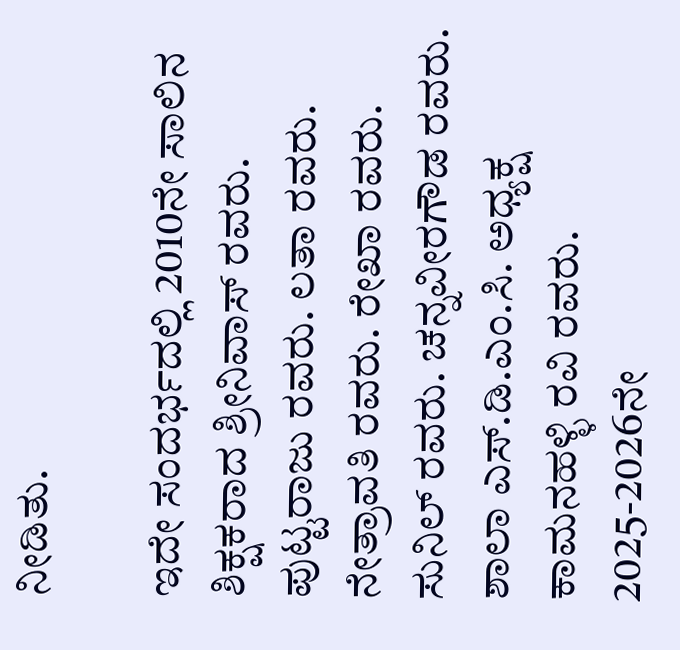ನೀಡಿತು.

ಇದೇ ಸಂದರ್ಭದಲ್ಲಿ 2010ನೇ ಸಾಲಿನ ಶಿಕ್ಷಕರಾದ ಶ್ರೀನಿವಾಸ್ ರವರು. ಪುಟ್ಟರಾಜು ರವರು. ಲತಾ ರವರು. ನೇತ್ರಾವತಿ ರವರು. ರೇಖಾ ರವರು. ಸುನಿಲ್ ರವರು. ಚನ್ನವೀರಗೌಡ ರವರು. ಶಾಲಾ ಎಸ್.ಡಿ.ಎಂ.ಸಿ. ಅಧ್ಯಕ್ಷ ಕಾಮನಹಳ್ಳಿ ರವಿ ರವರು. 2025-2026ನೇ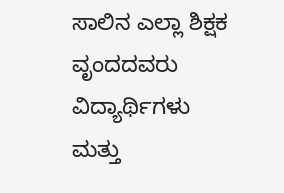ಸಾಲಿನ ಎಲ್ಲಾ ಶಿಕ್ಷಕ ವೃಂದದವರು ವಿದ್ಯಾರ್ಥಿಗಳು ಮತ್ತು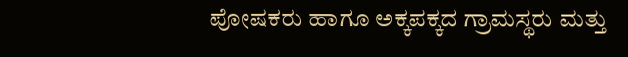ಪೋಷಕರು ಹಾಗೂ ಅಕ್ಕಪಕ್ಕದ ಗ್ರಾಮಸ್ಥರು ಮತ್ತು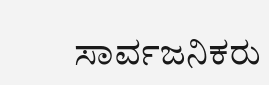ಸಾರ್ವಜನಿಕರು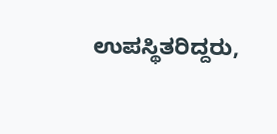ಉಪಸ್ಥಿತರಿದ್ದರು,